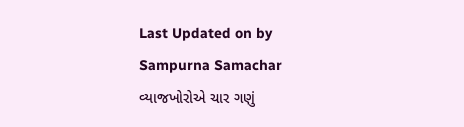Last Updated on by Sampurna Samachar
વ્યાજખોરોએ ચાર ગણું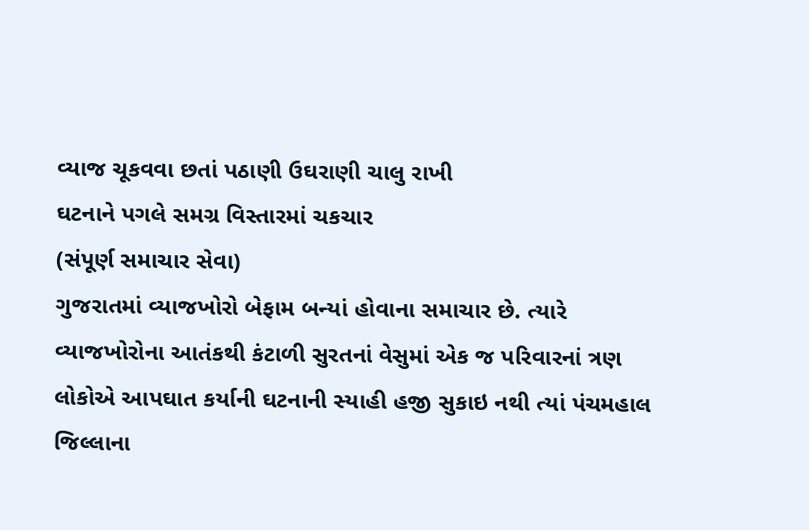વ્યાજ ચૂકવવા છતાં પઠાણી ઉઘરાણી ચાલુ રાખી
ઘટનાને પગલે સમગ્ર વિસ્તારમાં ચકચાર
(સંપૂર્ણ સમાચાર સેવા)
ગુજરાતમાં વ્યાજખોરો બેફામ બન્યાં હોવાના સમાચાર છે. ત્યારે વ્યાજખોરોના આતંકથી કંટાળી સુરતનાં વેસુમાં એક જ પરિવારનાં ત્રણ લોકોએ આપઘાત કર્યાની ઘટનાની સ્યાહી હજી સુકાઇ નથી ત્યાં પંચમહાલ જિલ્લાના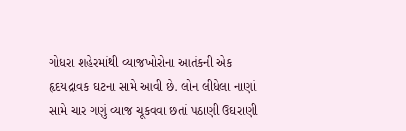ગોધરા શહેરમાંથી વ્યાજખોરોના આતંકની એક હૃદયદ્રાવક ઘટના સામે આવી છે. લોન લીધેલા નાણાં સામે ચાર ગણું વ્યાજ ચૂકવવા છતાં પઠાણી ઉઘરાણી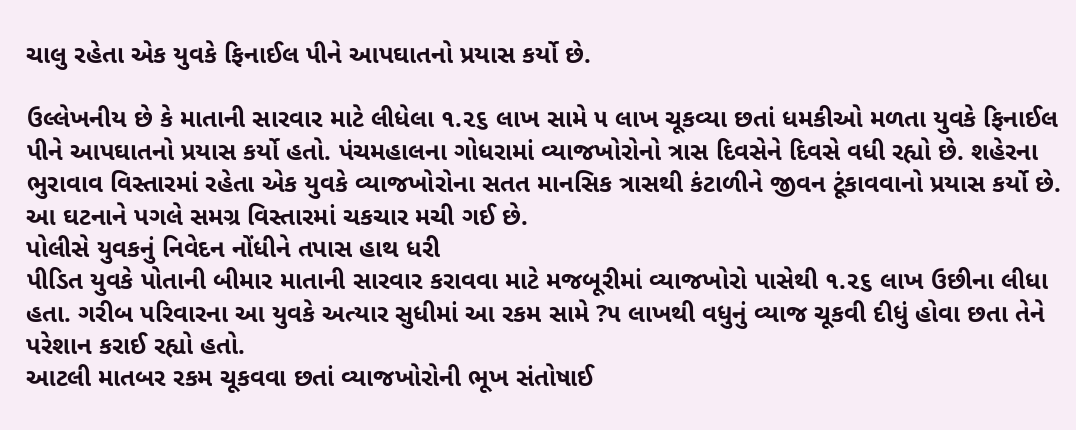ચાલુ રહેતા એક યુવકે ફિનાઈલ પીને આપઘાતનો પ્રયાસ કર્યો છે.

ઉલ્લેખનીય છે કે માતાની સારવાર માટે લીધેલા ૧.૨૬ લાખ સામે ૫ લાખ ચૂકવ્યા છતાં ધમકીઓ મળતા યુવકે ફિનાઈલ પીને આપઘાતનો પ્રયાસ કર્યો હતો. પંચમહાલના ગોધરામાં વ્યાજખોરોનો ત્રાસ દિવસેને દિવસે વધી રહ્યો છે. શહેરના ભુરાવાવ વિસ્તારમાં રહેતા એક યુવકે વ્યાજખોરોના સતત માનસિક ત્રાસથી કંટાળીને જીવન ટૂંકાવવાનો પ્રયાસ કર્યો છે. આ ઘટનાને પગલે સમગ્ર વિસ્તારમાં ચકચાર મચી ગઈ છે.
પોલીસે યુવકનું નિવેદન નોંધીને તપાસ હાથ ધરી
પીડિત યુવકે પોતાની બીમાર માતાની સારવાર કરાવવા માટે મજબૂરીમાં વ્યાજખોરો પાસેથી ૧.૨૬ લાખ ઉછીના લીધા હતા. ગરીબ પરિવારના આ યુવકે અત્યાર સુધીમાં આ રકમ સામે ?૫ લાખથી વધુનું વ્યાજ ચૂકવી દીધું હોવા છતા તેને પરેશાન કરાઈ રહ્યો હતો.
આટલી માતબર રકમ ચૂકવવા છતાં વ્યાજખોરોની ભૂખ સંતોષાઈ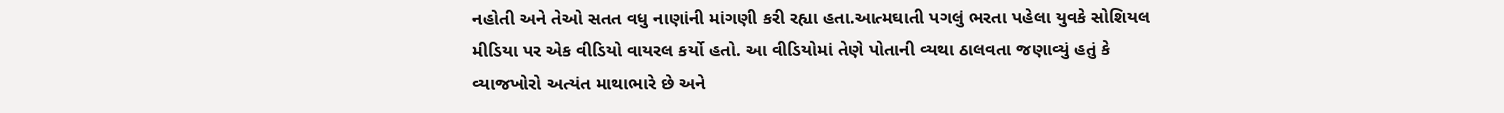નહોતી અને તેઓ સતત વધુ નાણાંની માંગણી કરી રહ્યા હતા.આત્મઘાતી પગલું ભરતા પહેલા યુવકે સોશિયલ મીડિયા પર એક વીડિયો વાયરલ કર્યો હતો. આ વીડિયોમાં તેણે પોતાની વ્યથા ઠાલવતા જણાવ્યું હતું કે વ્યાજખોરો અત્યંત માથાભારે છે અને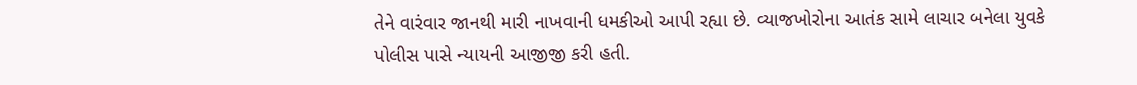તેને વારંવાર જાનથી મારી નાખવાની ધમકીઓ આપી રહ્યા છે. વ્યાજખોરોના આતંક સામે લાચાર બનેલા યુવકે પોલીસ પાસે ન્યાયની આજીજી કરી હતી.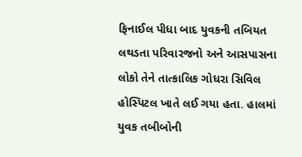ફિનાઈલ પીધા બાદ યુવકની તબિયત લથડતા પરિવારજનો અને આસપાસના લોકો તેને તાત્કાલિક ગોધરા સિવિલ હોસ્પિટલ ખાતે લઈ ગયા હતા. હાલમાં યુવક તબીબોની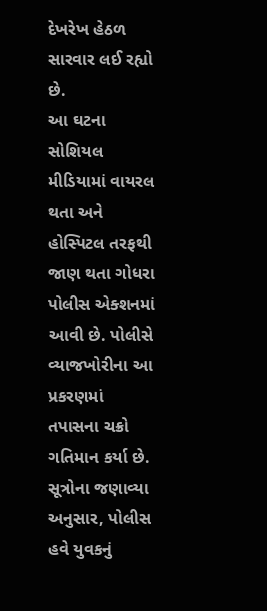દેખરેખ હેઠળ સારવાર લઈ રહ્યો છે.
આ ઘટના સોશિયલ મીડિયામાં વાયરલ થતા અને હોસ્પિટલ તરફથી જાણ થતા ગોધરા પોલીસ એક્શનમાં આવી છે. પોલીસે વ્યાજખોરીના આ પ્રકરણમાં તપાસના ચક્રો ગતિમાન કર્યા છે. સૂત્રોના જણાવ્યા અનુસાર, પોલીસ હવે યુવકનું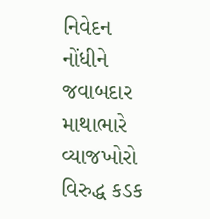નિવેદન નોંધીને જવાબદાર માથાભારે વ્યાજખોરો વિરુદ્ધ કડક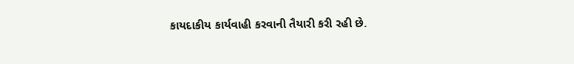કાયદાકીય કાર્યવાહી કરવાની તૈયારી કરી રહી છે.